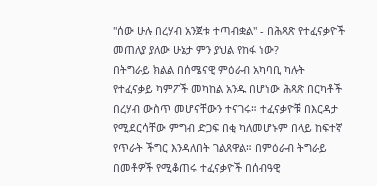"ሰው ሁሉ በረሃብ አንጀቱ ተጣብቋል" - በሕጻጽ የተፈናቃዮች መጠለያ ያለው ሁኔታ ምን ያህል የከፋ ነው?
በትግራይ ክልል በሰሜናዊ ምዕራብ አካባቢ ካሉት የተፈናቃይ ካምፖች መካከል አንዱ በሆነው ሕጻጽ በርካቶች በረሃብ ውስጥ መሆናቸውን ተናገሩ። ተፈናቃዮቹ በእርዳታ የሚደርሳቸው ምግብ ድጋፍ በቂ ካለመሆኑም በላይ ከፍተኛ የጥራት ችግር እንዳለበት ገልጸዋል። በምዕራብ ትግራይ በመቶዎች የሚቆጠሩ ተፈናቃዮች በሰብዓዊ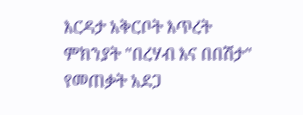እርዳታ አቅርቦት እጥረት ምክንያት "በረሃብ እና በበሽታ" የመጠቃት አደጋ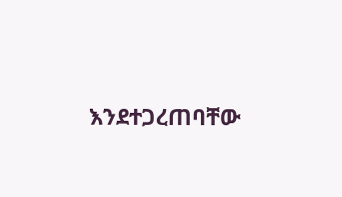እንደተጋረጠባቸው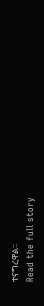ተናግረዋል።
Read the full story